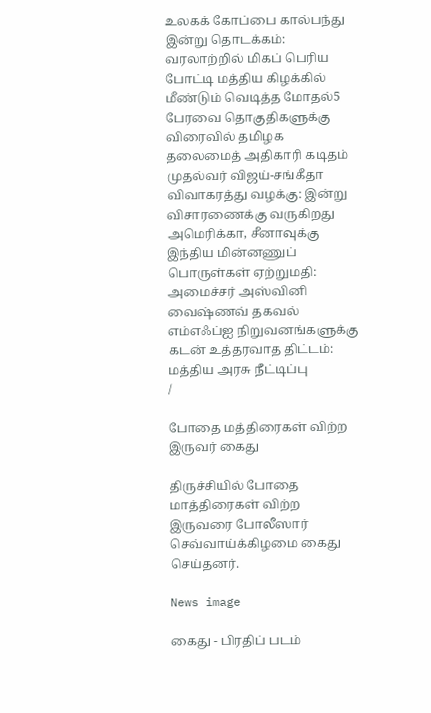உலகக் கோப்பை கால்பந்து இன்று தொடக்கம்: வரலாற்றில் மிகப் பெரிய போட்டி மத்திய கிழக்கில் மீண்டும் வெடித்த மோதல்5 பேரவை தொகுதிகளுக்கு விரைவில் தமிழக தலைமைத் அதிகாரி கடிதம் முதல்வர் விஜய்-சங்கீதா விவாகரத்து வழக்கு: இன்று விசாரணைக்கு வருகிறது அமெரிக்கா, சீனாவுக்கு இந்திய மின்னணுப் பொருள்கள் ஏற்றுமதி: அமைச்சர் அஸ்வினி வைஷ்ணவ் தகவல் எம்எஃப்ஐ நிறுவனங்களுக்கு கடன் உத்தரவாத திட்டம்: மத்திய அரசு நீட்டிப்பு
/

போதை மத்திரைகள் விற்ற இருவர் கைது

திருச்சியில் போதை மாத்திரைகள் விற்ற இருவரை போலீஸார் செவ்வாய்க்கிழமை கைது செய்தனர்.

News image

கைது - பிரதிப் படம்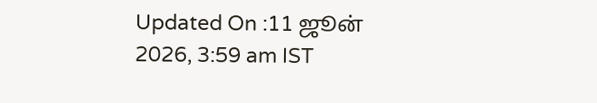Updated On :11 ஜூன் 2026, 3:59 am IST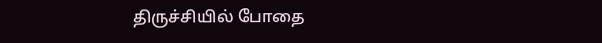திருச்சியில் போதை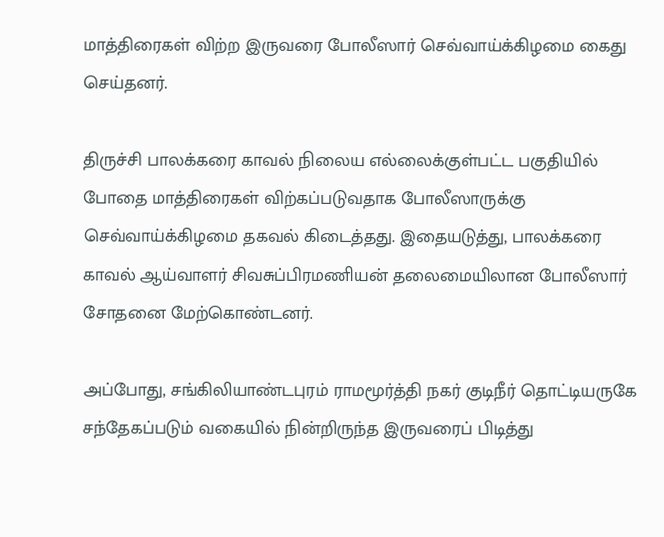மாத்திரைகள் விற்ற இருவரை போலீஸார் செவ்வாய்க்கிழமை கைது செய்தனர்.

திருச்சி பாலக்கரை காவல் நிலைய எல்லைக்குள்பட்ட பகுதியில் போதை மாத்திரைகள் விற்கப்படுவதாக போலீஸாருக்கு செவ்வாய்க்கிழமை தகவல் கிடைத்தது. இதையடுத்து, பாலக்கரை காவல் ஆய்வாளர் சிவசுப்பிரமணியன் தலைமையிலான போலீஸார் சோதனை மேற்கொண்டனர்.

அப்போது, சங்கிலியாண்டபுரம் ராமமூர்த்தி நகர் குடிநீர் தொட்டியருகே சந்தேகப்படும் வகையில் நின்றிருந்த இருவரைப் பிடித்து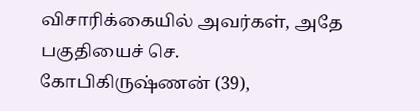விசாரிக்கையில் அவர்கள், அதே பகுதியைச் செ. கோபிகிருஷ்ணன் (39),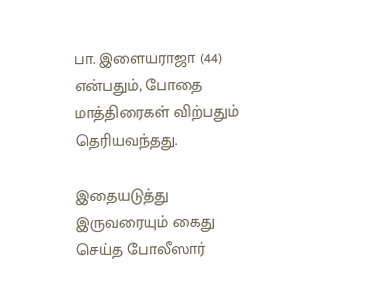பா. இளையராஜா (44) என்பதும், போதை மாத்திரைகள் விற்பதும் தெரியவந்தது.

இதையடுத்து இருவரையும் கைது செய்த போலீஸார்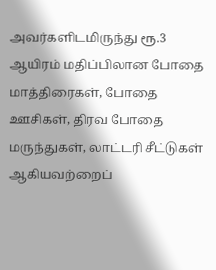அவர்களிடமிருந்து ரூ.3 ஆயிரம் மதிப்பிலான போதை மாத்திரைகள், போதை ஊசிகள், திரவ போதை மருந்துகள், லாட்டரி சீட்டுகள் ஆகியவற்றைப்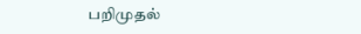பறிமுதல்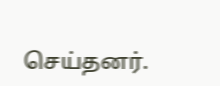செய்தனர்.